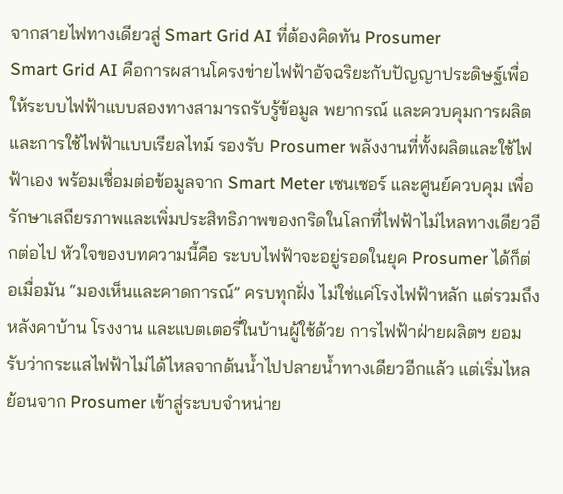จากสายไฟทางเดียวสู่ Smart Grid AI ที่ต้องคิดทัน Prosumer
Smart Grid AI คือการผสานโครงข่ายไฟฟ้าอัจฉริยะกับปัญญาประดิษฐ์เพื่อให้ระบบไฟฟ้าแบบสองทางสามารถรับรู้ข้อมูล พยากรณ์ และควบคุมการผลิตและการใช้ไฟฟ้าแบบเรียลไทม์ รองรับ Prosumer พลังงานที่ทั้งผลิตและใช้ไฟฟ้าเอง พร้อมเชื่อมต่อข้อมูลจาก Smart Meter เซนเซอร์ และศูนย์ควบคุม เพื่อรักษาเสถียรภาพและเพิ่มประสิทธิภาพของกริดในโลกที่ไฟฟ้าไม่ไหลทางเดียวอีกต่อไป หัวใจของบทความนี้คือ ระบบไฟฟ้าจะอยู่รอดในยุค Prosumer ได้ก็ต่อเมื่อมัน “มองเห็นและคาดการณ์” ครบทุกฝั่ง ไม่ใช่แค่โรงไฟฟ้าหลัก แต่รวมถึงหลังคาบ้าน โรงงาน และแบตเตอรี่ในบ้านผู้ใช้ด้วย การไฟฟ้าฝ่ายผลิตฯ ยอมรับว่ากระแสไฟฟ้าไม่ได้ไหลจากต้นน้ำไปปลายน้ำทางเดียวอีกแล้ว แต่เริ่มไหลย้อนจาก Prosumer เข้าสู่ระบบจำหน่าย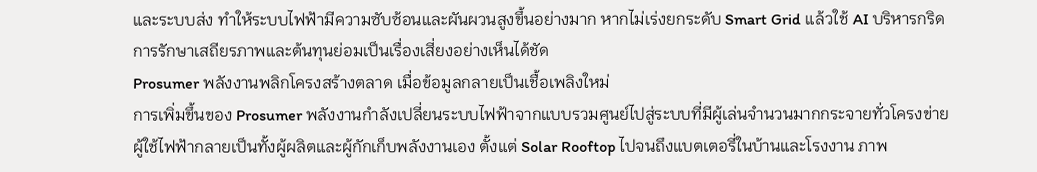และระบบส่ง ทำให้ระบบไฟฟ้ามีความซับซ้อนและผันผวนสูงขึ้นอย่างมาก หากไม่เร่งยกระดับ Smart Grid แล้วใช้ AI บริหารกริด การรักษาเสถียรภาพและต้นทุนย่อมเป็นเรื่องเสี่ยงอย่างเห็นได้ชัด
Prosumer พลังงานพลิกโครงสร้างตลาด เมื่อข้อมูลกลายเป็นเชื้อเพลิงใหม่
การเพิ่มขึ้นของ Prosumer พลังงานกำลังเปลี่ยนระบบไฟฟ้าจากแบบรวมศูนย์ไปสู่ระบบที่มีผู้เล่นจำนวนมากกระจายทั่วโครงข่าย ผู้ใช้ไฟฟ้ากลายเป็นทั้งผู้ผลิตและผู้กักเก็บพลังงานเอง ตั้งแต่ Solar Rooftop ไปจนถึงแบตเตอรี่ในบ้านและโรงงาน ภาพ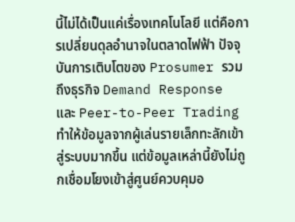นี้ไม่ได้เป็นแค่เรื่องเทคโนโลยี แต่คือการเปลี่ยนดุลอำนาจในตลาดไฟฟ้า ปัจจุบันการเติบโตของ Prosumer รวมถึงธุรกิจ Demand Response และ Peer-to-Peer Trading ทำให้ข้อมูลจากผู้เล่นรายเล็กทะลักเข้าสู่ระบบมากขึ้น แต่ข้อมูลเหล่านี้ยังไม่ถูกเชื่อมโยงเข้าสู่ศูนย์ควบคุมอ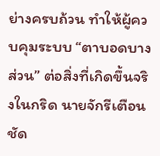ย่างครบถ้วน ทำให้ผู้ควบคุมระบบ “ตาบอดบางส่วน” ต่อสิ่งที่เกิดขึ้นจริงในกริด นายจักรีเตือนชัด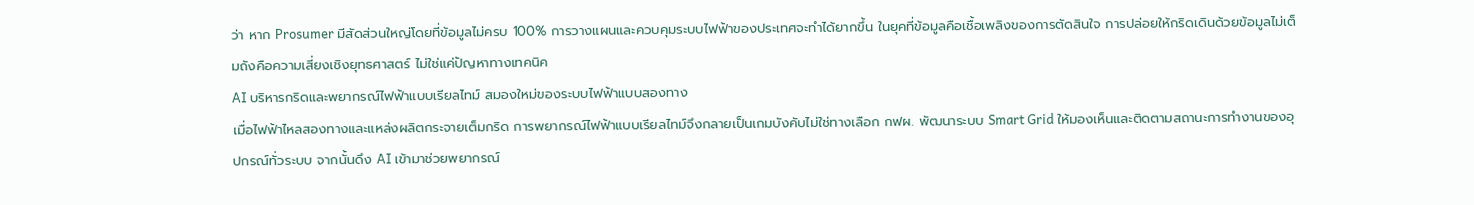ว่า หาก Prosumer มีสัดส่วนใหญ่โดยที่ข้อมูลไม่ครบ 100% การวางแผนและควบคุมระบบไฟฟ้าของประเทศจะทำได้ยากขึ้น ในยุคที่ข้อมูลคือเชื้อเพลิงของการตัดสินใจ การปล่อยให้กริดเดินด้วยข้อมูลไม่เต็มถังคือความเสี่ยงเชิงยุทธศาสตร์ ไม่ใช่แค่ปัญหาทางเทคนิค
AI บริหารกริดและพยากรณ์ไฟฟ้าแบบเรียลไทม์ สมองใหม่ของระบบไฟฟ้าแบบสองทาง
เมื่อไฟฟ้าไหลสองทางและแหล่งผลิตกระจายเต็มกริด การพยากรณ์ไฟฟ้าแบบเรียลไทม์จึงกลายเป็นเกมบังคับไม่ใช่ทางเลือก กฟผ. พัฒนาระบบ Smart Grid ให้มองเห็นและติดตามสถานะการทำงานของอุปกรณ์ทั่วระบบ จากนั้นดึง AI เข้ามาช่วยพยากรณ์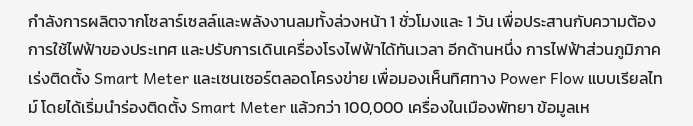กำลังการผลิตจากโซลาร์เซลล์และพลังงานลมทั้งล่วงหน้า 1 ชั่วโมงและ 1 วัน เพื่อประสานกับความต้องการใช้ไฟฟ้าของประเทศ และปรับการเดินเครื่องโรงไฟฟ้าได้ทันเวลา อีกด้านหนึ่ง การไฟฟ้าส่วนภูมิภาคเร่งติดตั้ง Smart Meter และเซนเซอร์ตลอดโครงข่าย เพื่อมองเห็นทิศทาง Power Flow แบบเรียลไทม์ โดยได้เริ่มนำร่องติดตั้ง Smart Meter แล้วกว่า 100,000 เครื่องในเมืองพัทยา ข้อมูลเห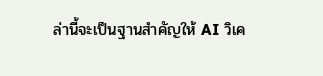ล่านี้จะเป็นฐานสำคัญให้ AI วิเค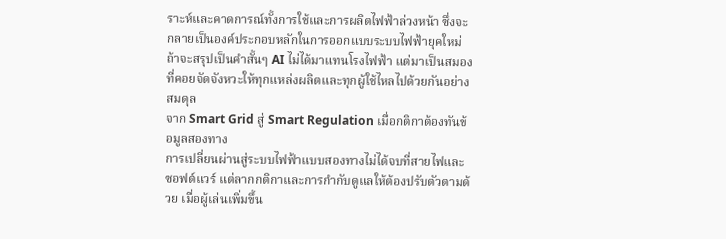ราะห์และคาดการณ์ทั้งการใช้และการผลิตไฟฟ้าล่วงหน้า ซึ่งจะกลายเป็นองค์ประกอบหลักในการออกแบบระบบไฟฟ้ายุคใหม่ ถ้าจะสรุปเป็นคำสั้นๆ AI ไม่ได้มาแทนโรงไฟฟ้า แต่มาเป็นสมองที่คอยจัดจังหวะให้ทุกแหล่งผลิตและทุกผู้ใช้ไหลไปด้วยกันอย่างสมดุล
จาก Smart Grid สู่ Smart Regulation เมื่อกติกาต้องทันข้อมูลสองทาง
การเปลี่ยนผ่านสู่ระบบไฟฟ้าแบบสองทางไม่ได้จบที่สายไฟและซอฟต์แวร์ แต่ลากกติกาและการกำกับดูแลให้ต้องปรับตัวตามด้วย เมื่อผู้เล่นเพิ่มขึ้น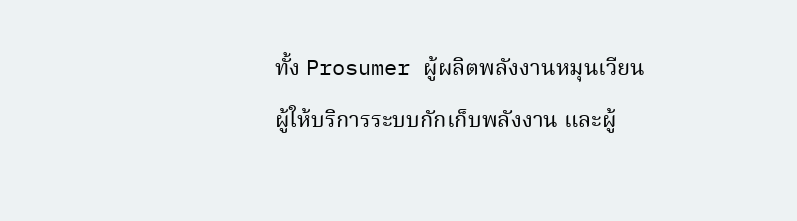ทั้ง Prosumer ผู้ผลิตพลังงานหมุนเวียน ผู้ให้บริการระบบกักเก็บพลังงาน และผู้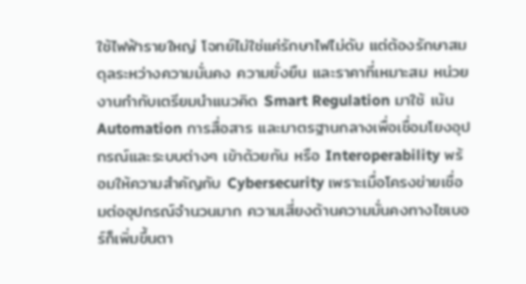ใช้ไฟฟ้ารายใหญ่ โจทย์ไม่ใช่แค่รักษาไฟไม่ดับ แต่ต้องรักษาสมดุลระหว่างความมั่นคง ความยั่งยืน และราคาที่เหมาะสม หน่วยงานกำกับเตรียมนำแนวคิด Smart Regulation มาใช้ เน้น Automation การสื่อสาร และมาตรฐานกลางเพื่อเชื่อมโยงอุปกรณ์และระบบต่างๆ เข้าด้วยกัน หรือ Interoperability พร้อมให้ความสำคัญกับ Cybersecurity เพราะเมื่อโครงข่ายเชื่อมต่ออุปกรณ์จำนวนมาก ความเสี่ยงด้านความมั่นคงทางไซเบอร์ก็เพิ่มขึ้นตา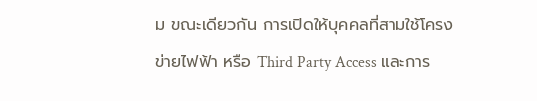ม ขณะเดียวกัน การเปิดให้บุคคลที่สามใช้โครงข่ายไฟฟ้า หรือ Third Party Access และการ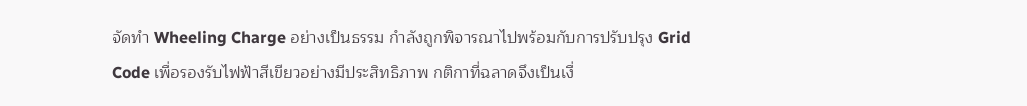จัดทำ Wheeling Charge อย่างเป็นธรรม กำลังถูกพิจารณาไปพร้อมกับการปรับปรุง Grid Code เพื่อรองรับไฟฟ้าสีเขียวอย่างมีประสิทธิภาพ กติกาที่ฉลาดจึงเป็นเงื่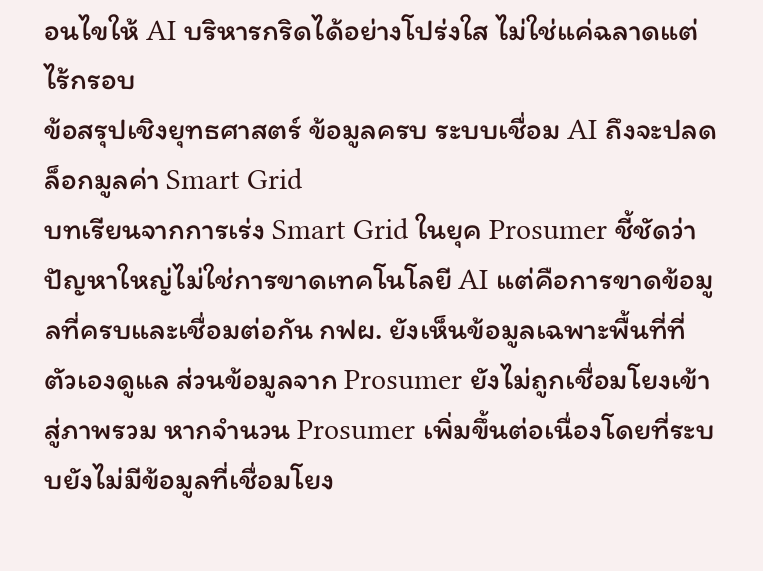อนไขให้ AI บริหารกริดได้อย่างโปร่งใส ไม่ใช่แค่ฉลาดแต่ไร้กรอบ
ข้อสรุปเชิงยุทธศาสตร์ ข้อมูลครบ ระบบเชื่อม AI ถึงจะปลดล็อกมูลค่า Smart Grid
บทเรียนจากการเร่ง Smart Grid ในยุค Prosumer ชี้ชัดว่า ปัญหาใหญ่ไม่ใช่การขาดเทคโนโลยี AI แต่คือการขาดข้อมูลที่ครบและเชื่อมต่อกัน กฟผ. ยังเห็นข้อมูลเฉพาะพื้นที่ที่ตัวเองดูแล ส่วนข้อมูลจาก Prosumer ยังไม่ถูกเชื่อมโยงเข้าสู่ภาพรวม หากจำนวน Prosumer เพิ่มขึ้นต่อเนื่องโดยที่ระบบยังไม่มีข้อมูลที่เชื่อมโยง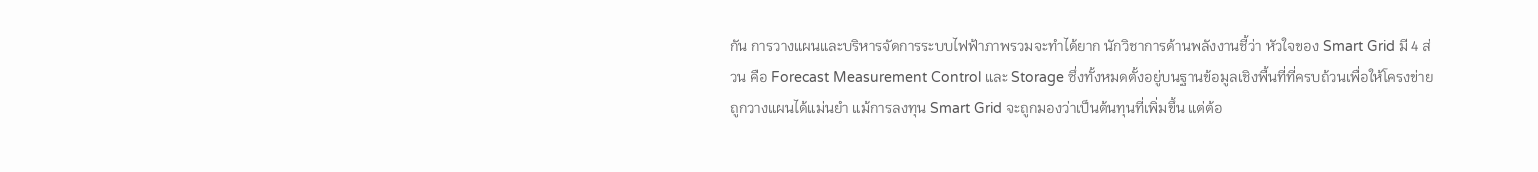กัน การวางแผนและบริหารจัดการระบบไฟฟ้าภาพรวมจะทำได้ยาก นักวิชาการด้านพลังงานชี้ว่า หัวใจของ Smart Grid มี 4 ส่วน คือ Forecast Measurement Control และ Storage ซึ่งทั้งหมดตั้งอยู่บนฐานข้อมูลเชิงพื้นที่ที่ครบถ้วนเพื่อให้โครงข่ายถูกวางแผนได้แม่นยำ แม้การลงทุน Smart Grid จะถูกมองว่าเป็นต้นทุนที่เพิ่มขึ้น แต่ต้อ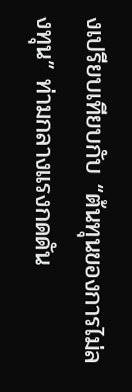งเปรียบเทียบกับ “ต้นทุนของการไม่ลงทุน” ท่ามกลางแรงกดดัน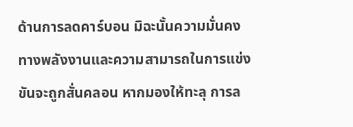ด้านการลดคาร์บอน มิฉะนั้นความมั่นคงทางพลังงานและความสามารถในการแข่งขันจะถูกสั่นคลอน หากมองให้ทะลุ การล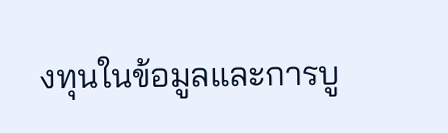งทุนในข้อมูลและการบู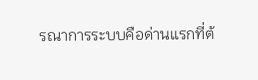รณาการระบบคือด่านแรกที่ต้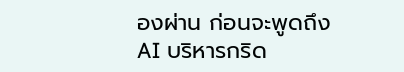องผ่าน ก่อนจะพูดถึง AI บริหารกริด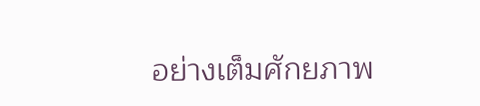อย่างเต็มศักยภาพ